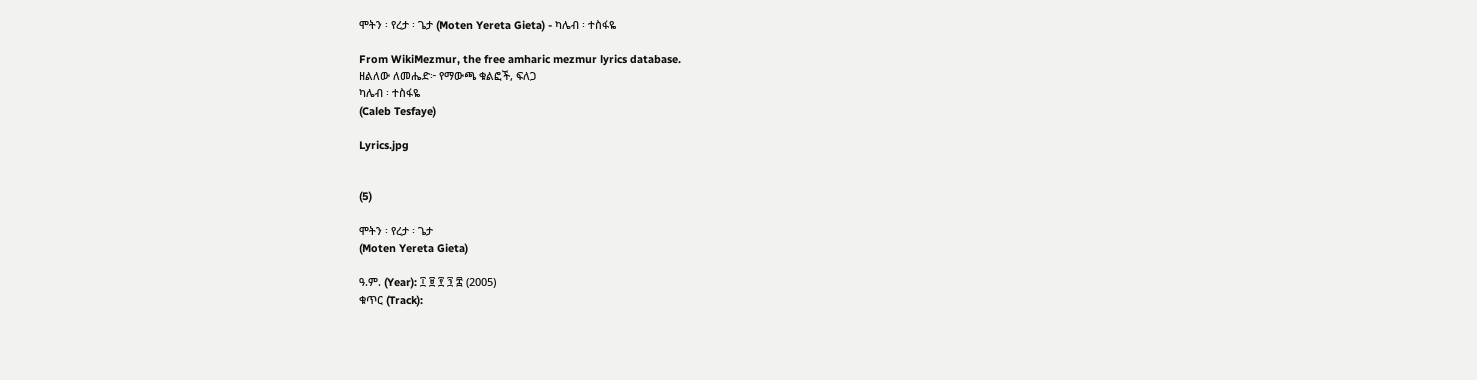ሞትን ፡ የረታ ፡ ጌታ (Moten Yereta Gieta) - ካሌብ ፡ ተስፋዬ

From WikiMezmur, the free amharic mezmur lyrics database.
ዘልለው ለመሔድ፦ የማውጫ ቁልፎች, ፍለጋ
ካሌብ ፡ ተስፋዬ
(Caleb Tesfaye)

Lyrics.jpg


(5)

ሞትን ፡ የረታ ፡ ጌታ
(Moten Yereta Gieta)

ዓ.ም. (Year): ፲ ፱ ፻ ፺ ፰ (2005)
ቁጥር (Track):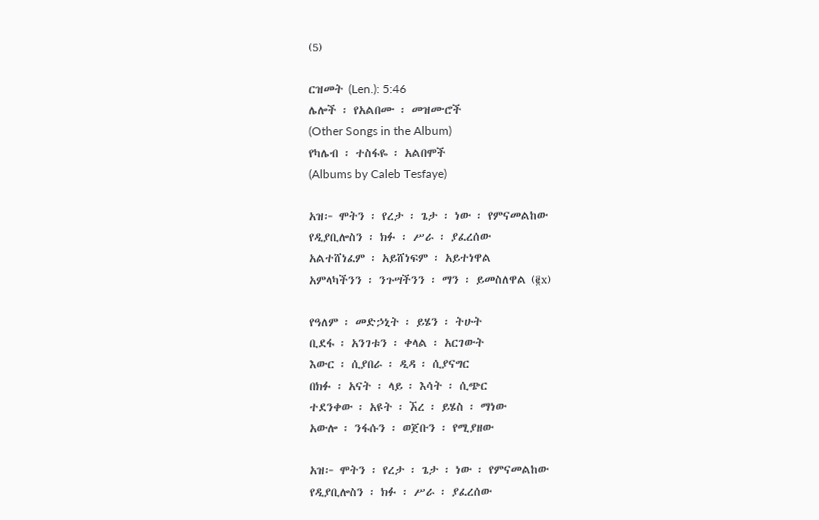(5)

ርዝመት (Len.): 5:46
ሌሎች ፡ የአልበሙ ፡ መዝሙሮች
(Other Songs in the Album)
የካሌብ ፡ ተስፋዬ ፡ አልበሞች
(Albums by Caleb Tesfaye)

አዝ፦ ሞትን ፡ የረታ ፡ ጌታ ፡ ነው ፡ የምናመልከው
የዲያቢሎስን ፡ ክፉ ፡ ሥራ ፡ ያፈረሰው
አልተሸነፈም ፡ አይሸነፍም ፡ አይተነዋል
አምላካችንን ፡ ንጉሣችንን ፡ ማን ፡ ይመስለዋል (፪x)

የዓለም ፡ መድኃኒት ፡ ይሄን ፡ ትሁት
ቢደፋ ፡ አንገቱን ፡ ቀላል ፡ አርገውት
እውር ፡ ሲያበራ ፡ ዲዳ ፡ ሲያናግር
በክፉ ፡ አናት ፡ ላይ ፡ እሳት ፡ ሲጭር
ተደንቀው ፡ አዩት ፡ ኧረ ፡ ይሄስ ፡ ማነው
አውሎ ፡ ንፋሱን ፡ ወጀቡን ፡ የሚያዘው

አዝ፦ ሞትን ፡ የረታ ፡ ጌታ ፡ ነው ፡ የምናመልከው
የዲያቢሎስን ፡ ክፉ ፡ ሥራ ፡ ያፈረሰው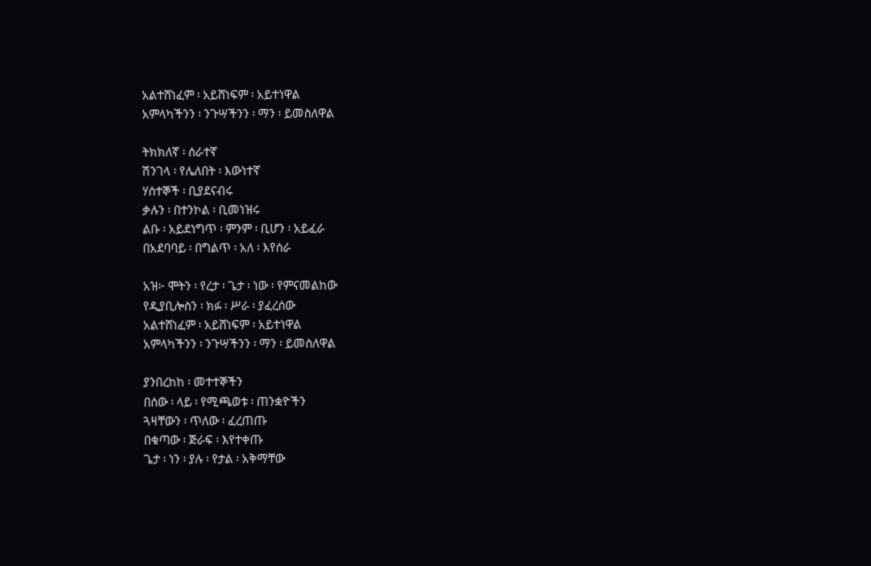አልተሸነፈም ፡ አይሸነፍም ፡ አይተነዋል
አምላካችንን ፡ ንጉሣችንን ፡ ማን ፡ ይመስለዋል

ትክክለኛ ፡ ሰራተኛ
ሽንገላ ፡ የሌለበት ፡ እውነተኛ
ሃሰተኞች ፡ ቢያደናብሩ
ቃሉን ፡ በተንኮል ፡ ቢመነዝሩ
ልቡ ፡ አይደነግጥ ፡ ምንም ፡ ቢሆን ፡ አይፈራ
በአደባባይ ፡ በግልጥ ፡ አለ ፡ እየሰራ

አዝ፦ ሞትን ፡ የረታ ፡ ጌታ ፡ ነው ፡ የምናመልከው
የዲያቢሎስን ፡ ክፉ ፡ ሥራ ፡ ያፈረሰው
አልተሸነፈም ፡ አይሸነፍም ፡ አይተነዋል
አምላካችንን ፡ ንጉሣችንን ፡ ማን ፡ ይመስለዋል

ያንበረከከ ፡ መተተኞችን
በሰው ፡ ላይ ፡ የሚጫወቱ ፡ ጠንቋዮችን
ጓዛቸውን ፡ ጥለው ፡ ፈረጠጡ
በቁጣው ፡ ጅራፍ ፡ እየተቀጡ
ጌታ ፡ ነን ፡ ያሉ ፡ የታል ፡ አቅማቸው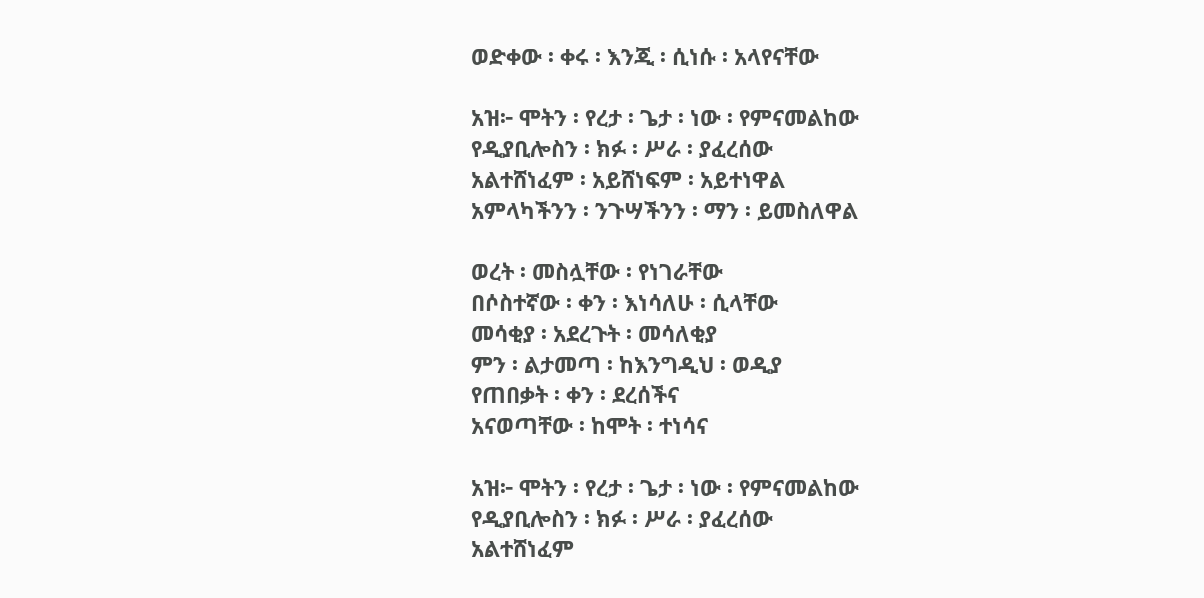ወድቀው ፡ ቀሩ ፡ እንጂ ፡ ሲነሱ ፡ አላየናቸው

አዝ፦ ሞትን ፡ የረታ ፡ ጌታ ፡ ነው ፡ የምናመልከው
የዲያቢሎስን ፡ ክፉ ፡ ሥራ ፡ ያፈረሰው
አልተሸነፈም ፡ አይሸነፍም ፡ አይተነዋል
አምላካችንን ፡ ንጉሣችንን ፡ ማን ፡ ይመስለዋል

ወረት ፡ መስሏቸው ፡ የነገራቸው
በሶስተኛው ፡ ቀን ፡ እነሳለሁ ፡ ሲላቸው
መሳቂያ ፡ አደረጉት ፡ መሳለቂያ
ምን ፡ ልታመጣ ፡ ከእንግዲህ ፡ ወዲያ
የጠበቃት ፡ ቀን ፡ ደረሰችና
አናወጣቸው ፡ ከሞት ፡ ተነሳና

አዝ፦ ሞትን ፡ የረታ ፡ ጌታ ፡ ነው ፡ የምናመልከው
የዲያቢሎስን ፡ ክፉ ፡ ሥራ ፡ ያፈረሰው
አልተሸነፈም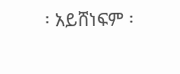፡ አይሸነፍም ፡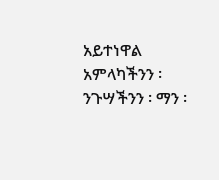አይተነዋል
አምላካችንን ፡ ንጉሣችንን ፡ ማን ፡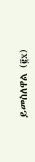ይመስለዋል (፪x)